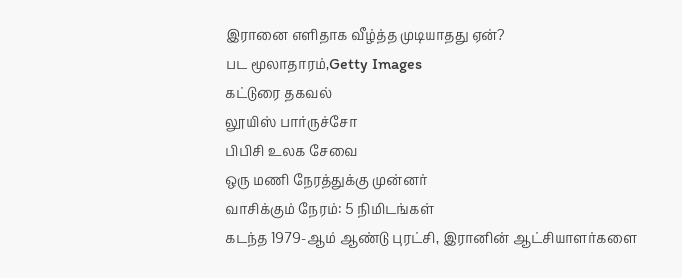இரானை எளிதாக வீழ்த்த முடியாதது ஏன்?
பட மூலாதாரம்,Getty Images
கட்டுரை தகவல்
லூயிஸ் பார்ருச்சோ
பிபிசி உலக சேவை
ஒரு மணி நேரத்துக்கு முன்னர்
வாசிக்கும் நேரம்: 5 நிமிடங்கள்
கடந்த 1979-ஆம் ஆண்டு புரட்சி, இரானின் ஆட்சியாளர்களை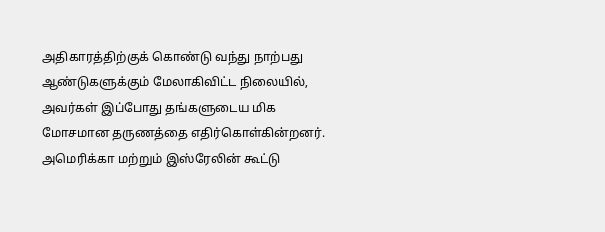அதிகாரத்திற்குக் கொண்டு வந்து நாற்பது ஆண்டுகளுக்கும் மேலாகிவிட்ட நிலையில், அவர்கள் இப்போது தங்களுடைய மிக மோசமான தருணத்தை எதிர்கொள்கின்றனர்.
அமெரிக்கா மற்றும் இஸ்ரேலின் கூட்டு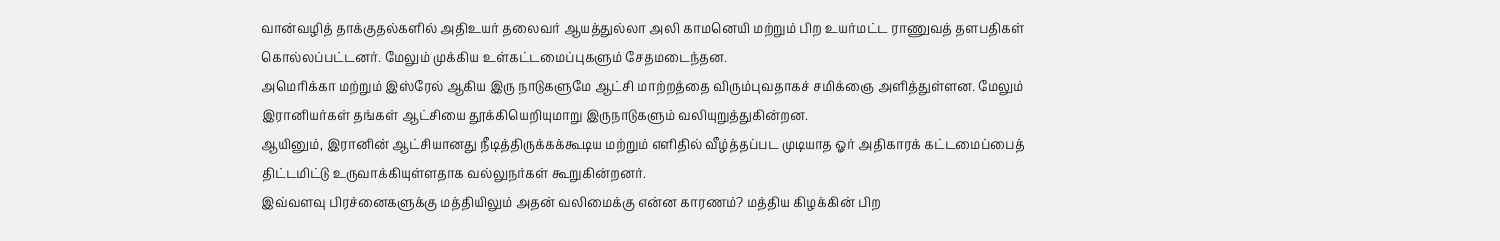வான்வழித் தாக்குதல்களில் அதிஉயர் தலைவர் ஆயத்துல்லா அலி காமனெயி மற்றும் பிற உயர்மட்ட ராணுவத் தளபதிகள் கொல்லப்பட்டனர். மேலும் முக்கிய உள்கட்டமைப்புகளும் சேதமடைந்தன.
அமெரிக்கா மற்றும் இஸ்ரேல் ஆகிய இரு நாடுகளுமே ஆட்சி மாற்றத்தை விரும்புவதாகச் சமிக்ஞை அளித்துள்ளன. மேலும் இரானியர்கள் தங்கள் ஆட்சியை தூக்கியெறியுமாறு இருநாடுகளும் வலியுறுத்துகின்றன.
ஆயினும், இரானின் ஆட்சியானது நீடித்திருக்கக்கூடிய மற்றும் எளிதில் வீழ்த்தப்பட முடியாத ஓர் அதிகாரக் கட்டமைப்பைத் திட்டமிட்டு உருவாக்கியுள்ளதாக வல்லுநர்கள் கூறுகின்றனர்.
இவ்வளவு பிரச்னைகளுக்கு மத்தியிலும் அதன் வலிமைக்கு என்ன காரணம்? மத்திய கிழக்கின் பிற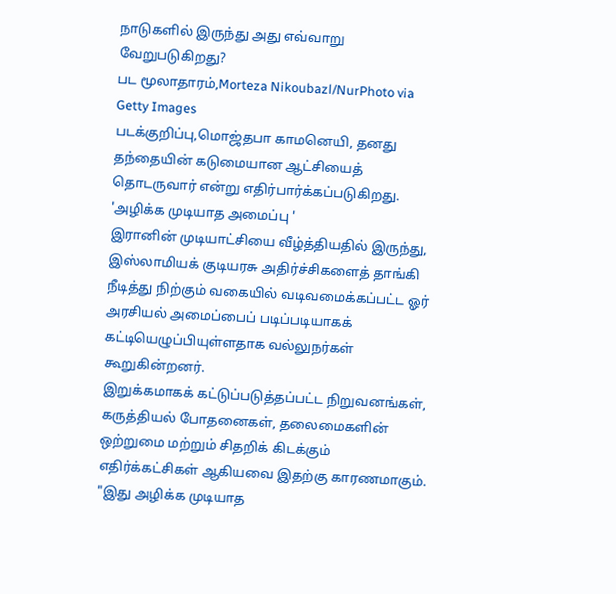நாடுகளில் இருந்து அது எவ்வாறு வேறுபடுகிறது?
பட மூலாதாரம்,Morteza Nikoubazl/NurPhoto via Getty Images
படக்குறிப்பு,மொஜ்தபா காமனெயி, தனது தந்தையின் கடுமையான ஆட்சியைத் தொடருவார் என்று எதிர்பார்க்கப்படுகிறது.
'அழிக்க முடியாத அமைப்பு '
இரானின் முடியாட்சியை வீழ்த்தியதில் இருந்து, இஸ்லாமியக் குடியரசு அதிர்ச்சிகளைத் தாங்கி நீடித்து நிற்கும் வகையில் வடிவமைக்கப்பட்ட ஓர் அரசியல் அமைப்பைப் படிப்படியாகக் கட்டியெழுப்பியுள்ளதாக வல்லுநர்கள் கூறுகின்றனர்.
இறுக்கமாகக் கட்டுப்படுத்தப்பட்ட நிறுவனங்கள், கருத்தியல் போதனைகள், தலைமைகளின் ஒற்றுமை மற்றும் சிதறிக் கிடக்கும் எதிர்க்கட்சிகள் ஆகியவை இதற்கு காரணமாகும்.
"இது அழிக்க முடியாத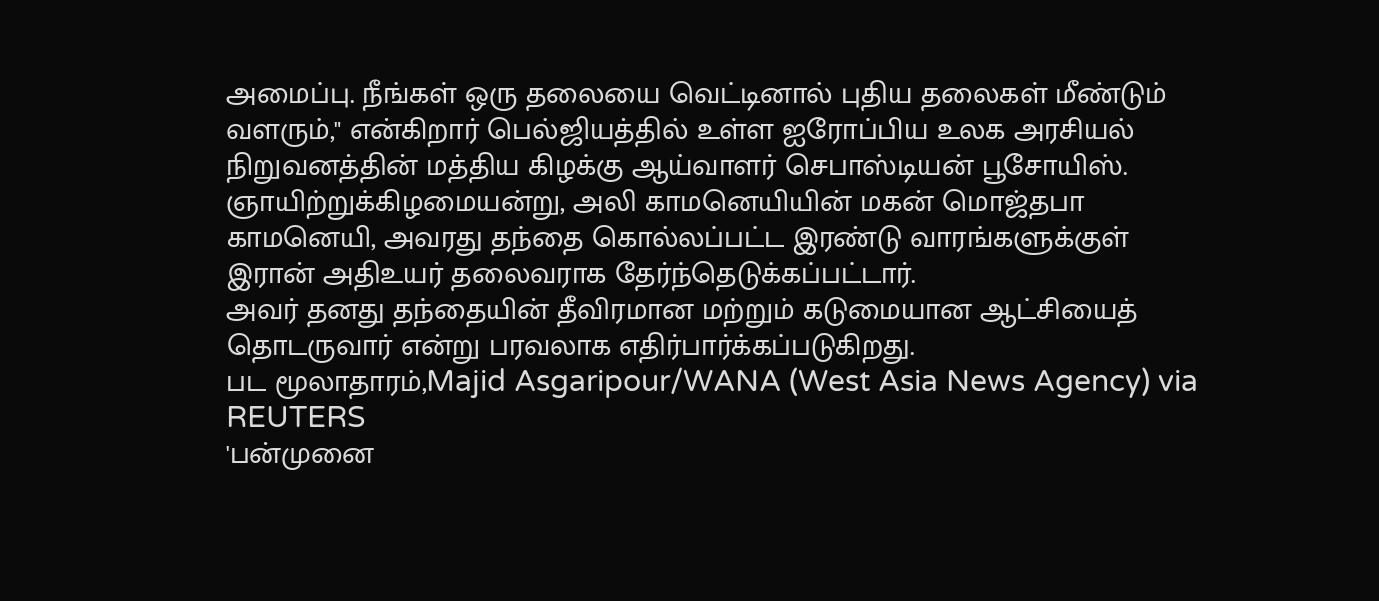அமைப்பு. நீங்கள் ஒரு தலையை வெட்டினால் புதிய தலைகள் மீண்டும் வளரும்," என்கிறார் பெல்ஜியத்தில் உள்ள ஐரோப்பிய உலக அரசியல் நிறுவனத்தின் மத்திய கிழக்கு ஆய்வாளர் செபாஸ்டியன் பூசோயிஸ்.
ஞாயிற்றுக்கிழமையன்று, அலி காமனெயியின் மகன் மொஜ்தபா காமனெயி, அவரது தந்தை கொல்லப்பட்ட இரண்டு வாரங்களுக்குள் இரான் அதிஉயர் தலைவராக தேர்ந்தெடுக்கப்பட்டார்.
அவர் தனது தந்தையின் தீவிரமான மற்றும் கடுமையான ஆட்சியைத் தொடருவார் என்று பரவலாக எதிர்பார்க்கப்படுகிறது.
பட மூலாதாரம்,Majid Asgaripour/WANA (West Asia News Agency) via REUTERS
'பன்முனை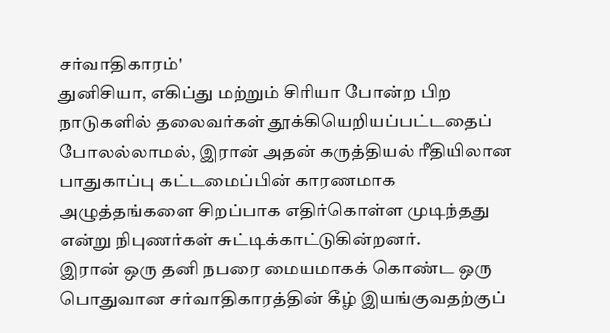சர்வாதிகாரம்'
துனிசியா, எகிப்து மற்றும் சிரியா போன்ற பிற நாடுகளில் தலைவர்கள் தூக்கியெறியப்பட்டதைப் போலல்லாமல், இரான் அதன் கருத்தியல் ரீதியிலான பாதுகாப்பு கட்டமைப்பின் காரணமாக அழுத்தங்களை சிறப்பாக எதிர்கொள்ள முடிந்தது என்று நிபுணர்கள் சுட்டிக்காட்டுகின்றனர்.
இரான் ஒரு தனி நபரை மையமாகக் கொண்ட ஒரு பொதுவான சர்வாதிகாரத்தின் கீழ் இயங்குவதற்குப்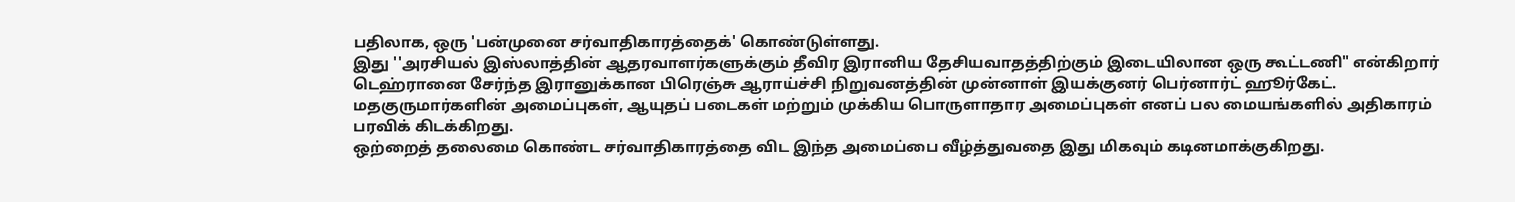பதிலாக, ஒரு 'பன்முனை சர்வாதிகாரத்தைக்' கொண்டுள்ளது.
இது ''அரசியல் இஸ்லாத்தின் ஆதரவாளர்களுக்கும் தீவிர இரானிய தேசியவாதத்திற்கும் இடையிலான ஒரு கூட்டணி" என்கிறார் டெஹ்ரானை சேர்ந்த இரானுக்கான பிரெஞ்சு ஆராய்ச்சி நிறுவனத்தின் முன்னாள் இயக்குனர் பெர்னார்ட் ஹூர்கேட்.
மதகுருமார்களின் அமைப்புகள், ஆயுதப் படைகள் மற்றும் முக்கிய பொருளாதார அமைப்புகள் எனப் பல மையங்களில் அதிகாரம் பரவிக் கிடக்கிறது.
ஒற்றைத் தலைமை கொண்ட சர்வாதிகாரத்தை விட இந்த அமைப்பை வீழ்த்துவதை இது மிகவும் கடினமாக்குகிறது.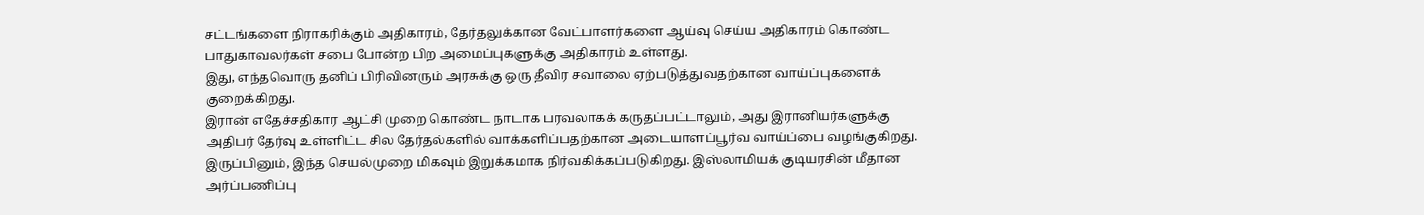சட்டங்களை நிராகரிக்கும் அதிகாரம், தேர்தலுக்கான வேட்பாளர்களை ஆய்வு செய்ய அதிகாரம் கொண்ட பாதுகாவலர்கள் சபை போன்ற பிற அமைப்புகளுக்கு அதிகாரம் உள்ளது.
இது, எந்தவொரு தனிப் பிரிவினரும் அரசுக்கு ஒரு தீவிர சவாலை ஏற்படுத்துவதற்கான வாய்ப்புகளைக் குறைக்கிறது.
இரான் எதேச்சதிகார ஆட்சி முறை கொண்ட நாடாக பரவலாகக் கருதப்பட்டாலும், அது இரானியர்களுக்கு அதிபர் தேர்வு உள்ளிட்ட சில தேர்தல்களில் வாக்களிப்பதற்கான அடையாளப்பூர்வ வாய்ப்பை வழங்குகிறது.
இருப்பினும், இந்த செயல்முறை மிகவும் இறுக்கமாக நிர்வகிக்கப்படுகிறது. இஸ்லாமியக் குடியரசின் மீதான அர்ப்பணிப்பு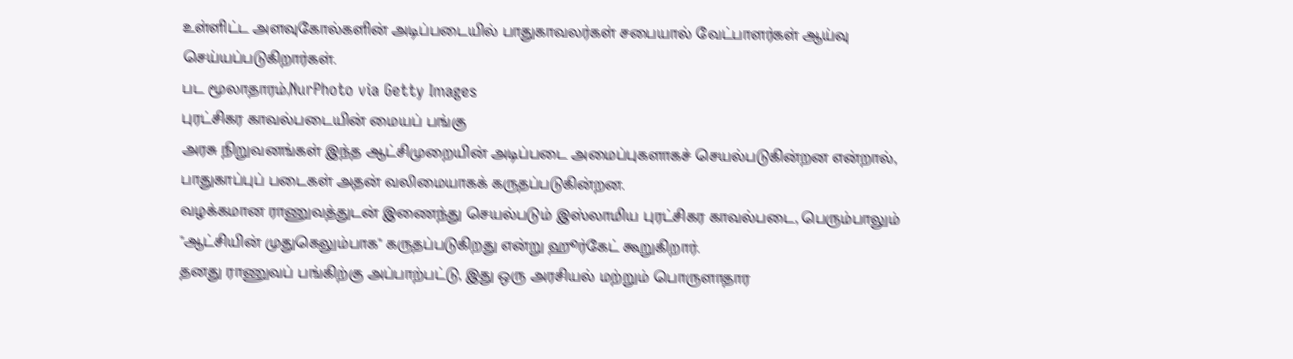உள்ளிட்ட அளவுகோல்களின் அடிப்படையில் பாதுகாவலர்கள் சபையால் வேட்பாளர்கள் ஆய்வு செய்யப்படுகிறார்கள்.
பட மூலாதாரம்,NurPhoto via Getty Images
புரட்சிகர காவல்படையின் மையப் பங்கு
அரசு நிறுவனங்கள் இந்த ஆட்சிமுறையின் அடிப்படை அமைப்புகளாகச் செயல்படுகின்றன என்றால், பாதுகாப்புப் படைகள் அதன் வலிமையாகக் கருதப்படுகின்றன.
வழக்கமான ராணுவத்துடன் இணைந்து செயல்படும் இஸ்லாமிய புரட்சிகர காவல்படை, பெரும்பாலும் "ஆட்சியின் முதுகெலும்பாக" கருதப்படுகிறது என்று ஹூர்கேட் கூறுகிறார்.
தனது ராணுவப் பங்கிற்கு அப்பாற்பட்டு, இது ஒரு அரசியல் மற்றும் பொருளாதார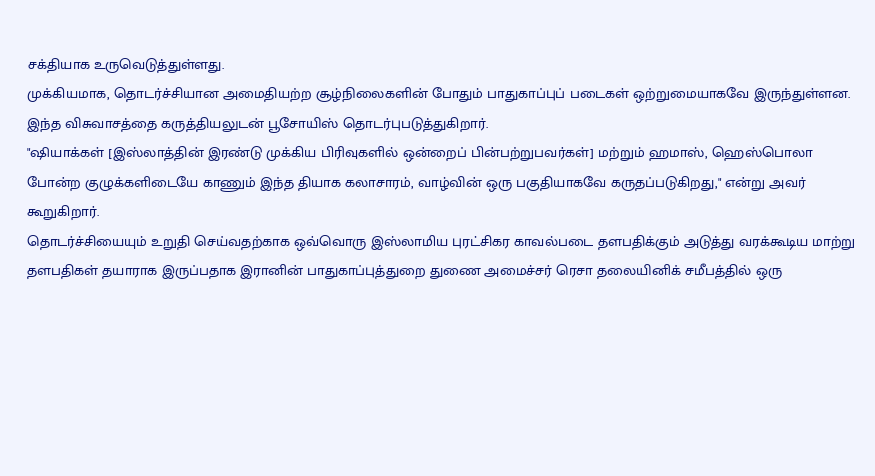சக்தியாக உருவெடுத்துள்ளது.
முக்கியமாக, தொடர்ச்சியான அமைதியற்ற சூழ்நிலைகளின் போதும் பாதுகாப்புப் படைகள் ஒற்றுமையாகவே இருந்துள்ளன. இந்த விசுவாசத்தை கருத்தியலுடன் பூசோயிஸ் தொடர்புபடுத்துகிறார்.
"ஷியாக்கள் [இஸ்லாத்தின் இரண்டு முக்கிய பிரிவுகளில் ஒன்றைப் பின்பற்றுபவர்கள்] மற்றும் ஹமாஸ், ஹெஸ்பொலா போன்ற குழுக்களிடையே காணும் இந்த தியாக கலாசாரம், வாழ்வின் ஒரு பகுதியாகவே கருதப்படுகிறது," என்று அவர் கூறுகிறார்.
தொடர்ச்சியையும் உறுதி செய்வதற்காக ஒவ்வொரு இஸ்லாமிய புரட்சிகர காவல்படை தளபதிக்கும் அடுத்து வரக்கூடிய மாற்று தளபதிகள் தயாராக இருப்பதாக இரானின் பாதுகாப்புத்துறை துணை அமைச்சர் ரெசா தலையினிக் சமீபத்தில் ஒரு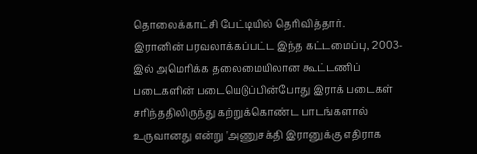தொலைக்காட்சி பேட்டியில் தெரிவித்தார்.
இரானின் பரவலாக்கப்பட்ட இந்த கட்டமைப்பு, 2003-இல் அமெரிக்க தலைமையிலான கூட்டணிப் படைகளின் படையெடுப்பின்போது இராக் படைகள் சரிந்ததிலிருந்து கற்றுக்கொண்ட பாடங்களால் உருவானது என்று 'அணுசக்தி இரானுக்கு எதிராக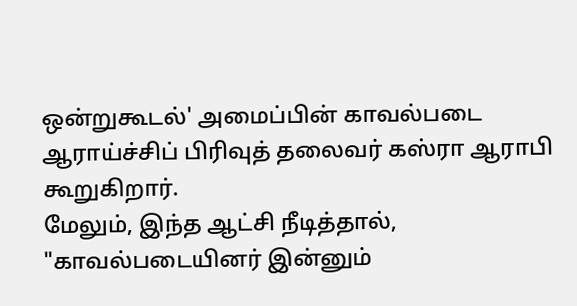ஒன்றுகூடல்' அமைப்பின் காவல்படை ஆராய்ச்சிப் பிரிவுத் தலைவர் கஸ்ரா ஆராபி கூறுகிறார்.
மேலும், இந்த ஆட்சி நீடித்தால், "காவல்படையினர் இன்னும்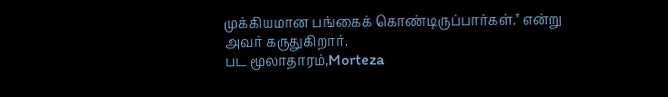முக்கியமான பங்கைக் கொண்டிருப்பார்கள்." என்று அவர் கருதுகிறார்.
பட மூலாதாரம்,Morteza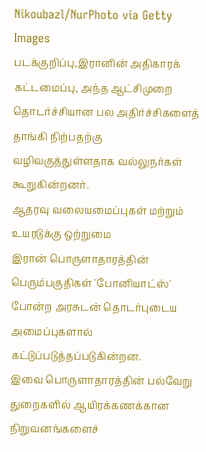Nikoubazl/NurPhoto via Getty Images
படக்குறிப்பு,இரானின் அதிகாரக் கட்டமைப்பு, அந்த ஆட்சிமுறை தொடர்ச்சியான பல அதிர்ச்சிகளைத் தாங்கி நிற்பதற்கு வழிவகுத்துள்ளதாக வல்லுநர்கள் கூறுகின்றனர்.
ஆதரவு வலையமைப்புகள் மற்றும் உயரடுக்கு ஒற்றுமை
இரான் பொருளாதாரத்தின் பெரும்பகுதிகள் 'போனியாட்ஸ்' போன்ற அரசுடன் தொடர்புடைய அமைப்புகளால் கட்டுப்படுத்தப்படுகின்றன.
இவை பொருளாதாரத்தின் பல்வேறு துறைகளில் ஆயிரக்கணக்கான நிறுவனங்களைச்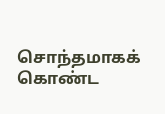சொந்தமாகக் கொண்ட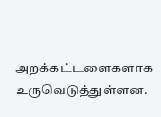அறக்கட்டளைகளாக உருவெடுத்துள்ளன.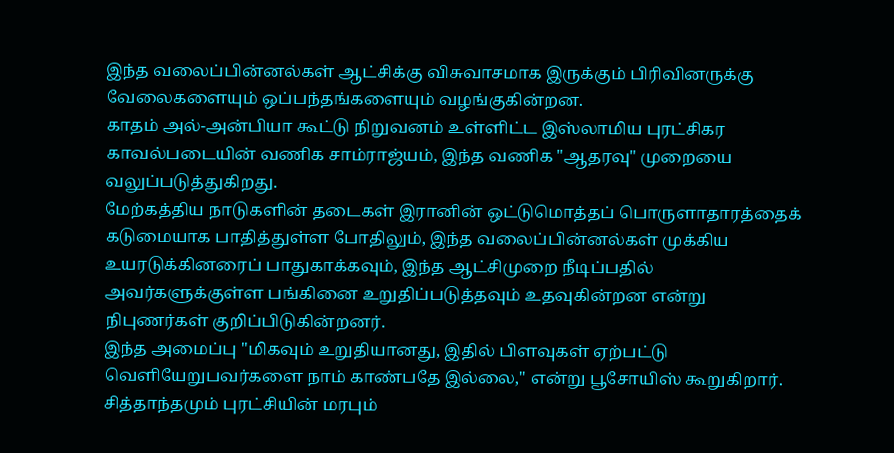இந்த வலைப்பின்னல்கள் ஆட்சிக்கு விசுவாசமாக இருக்கும் பிரிவினருக்கு வேலைகளையும் ஒப்பந்தங்களையும் வழங்குகின்றன.
காதம் அல்-அன்பியா கூட்டு நிறுவனம் உள்ளிட்ட இஸ்லாமிய புரட்சிகர காவல்படையின் வணிக சாம்ராஜ்யம், இந்த வணிக "ஆதரவு" முறையை வலுப்படுத்துகிறது.
மேற்கத்திய நாடுகளின் தடைகள் இரானின் ஒட்டுமொத்தப் பொருளாதாரத்தைக் கடுமையாக பாதித்துள்ள போதிலும், இந்த வலைப்பின்னல்கள் முக்கிய உயரடுக்கினரைப் பாதுகாக்கவும், இந்த ஆட்சிமுறை நீடிப்பதில் அவர்களுக்குள்ள பங்கினை உறுதிப்படுத்தவும் உதவுகின்றன என்று நிபுணர்கள் குறிப்பிடுகின்றனர்.
இந்த அமைப்பு "மிகவும் உறுதியானது, இதில் பிளவுகள் ஏற்பட்டு வெளியேறுபவர்களை நாம் காண்பதே இல்லை," என்று பூசோயிஸ் கூறுகிறார்.
சித்தாந்தமும் புரட்சியின் மரபும்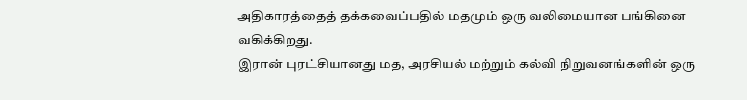அதிகாரத்தைத் தக்கவைப்பதில் மதமும் ஒரு வலிமையான பங்கினை வகிக்கிறது.
இரான் புரட்சியானது மத, அரசியல் மற்றும் கல்வி நிறுவனங்களின் ஒரு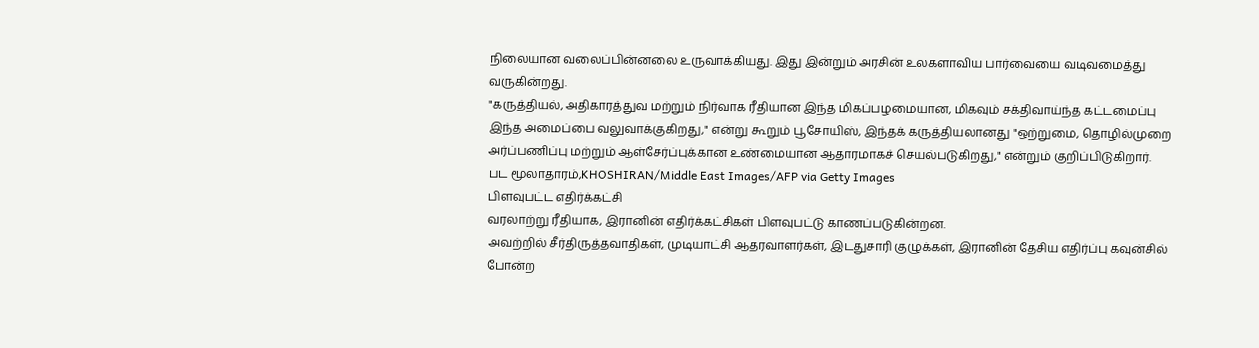நிலையான வலைப்பின்னலை உருவாக்கியது. இது இன்றும் அரசின் உலகளாவிய பார்வையை வடிவமைத்து வருகின்றது.
"கருத்தியல், அதிகாரத்துவ மற்றும் நிர்வாக ரீதியான இந்த மிகப்பழமையான, மிகவும் சக்திவாய்ந்த கட்டமைப்பு இந்த அமைப்பை வலுவாக்குகிறது," என்று கூறும் பூசோயிஸ், இந்தக் கருத்தியலானது "ஒற்றுமை, தொழில்முறை அர்ப்பணிப்பு மற்றும் ஆள்சேர்ப்புக்கான உண்மையான ஆதாரமாகச் செயல்படுகிறது," என்றும் குறிப்பிடுகிறார்.
பட மூலாதாரம்,KHOSHIRAN/Middle East Images/AFP via Getty Images
பிளவுபட்ட எதிர்க்கட்சி
வரலாற்று ரீதியாக, இரானின் எதிர்க்கட்சிகள் பிளவுபட்டு காணப்படுகின்றன.
அவற்றில் சீர்திருத்தவாதிகள், முடியாட்சி ஆதரவாளர்கள், இடதுசாரி குழுக்கள், இரானின் தேசிய எதிர்ப்பு கவுன்சில் போன்ற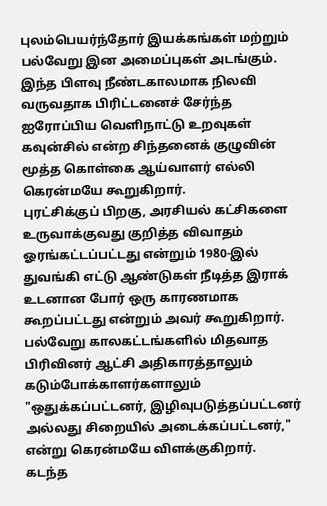புலம்பெயர்ந்தோர் இயக்கங்கள் மற்றும் பல்வேறு இன அமைப்புகள் அடங்கும்.
இந்த பிளவு நீண்டகாலமாக நிலவி வருவதாக பிரிட்டனைச் சேர்ந்த ஐரோப்பிய வெளிநாட்டு உறவுகள் கவுன்சில் என்ற சிந்தனைக் குழுவின் மூத்த கொள்கை ஆய்வாளர் எல்லி கெரன்மயே கூறுகிறார்.
புரட்சிக்குப் பிறகு, அரசியல் கட்சிகளை உருவாக்குவது குறித்த விவாதம் ஓரங்கட்டப்பட்டது என்றும் 1980-இல் துவங்கி எட்டு ஆண்டுகள் நீடித்த இராக் உடனான போர் ஒரு காரணமாக கூறப்பட்டது என்றும் அவர் கூறுகிறார்.
பல்வேறு காலகட்டங்களில் மிதவாத பிரிவினர் ஆட்சி அதிகாரத்தாலும் கடும்போக்காளர்களாலும் "ஒதுக்கப்பட்டனர், இழிவுபடுத்தப்பட்டனர் அல்லது சிறையில் அடைக்கப்பட்டனர்," என்று கெரன்மயே விளக்குகிறார்.
கடந்த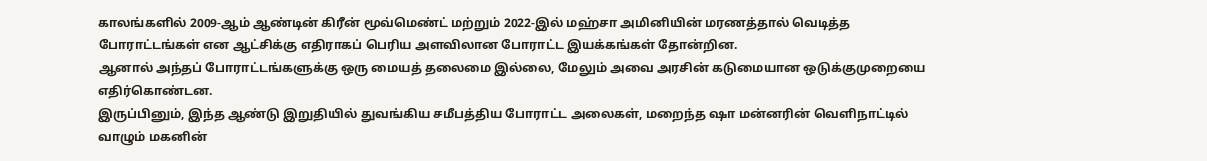காலங்களில் 2009-ஆம் ஆண்டின் கிரீன் மூவ்மெண்ட் மற்றும் 2022-இல் மஹ்சா அமினியின் மரணத்தால் வெடித்த போராட்டங்கள் என ஆட்சிக்கு எதிராகப் பெரிய அளவிலான போராட்ட இயக்கங்கள் தோன்றின.
ஆனால் அந்தப் போராட்டங்களுக்கு ஒரு மையத் தலைமை இல்லை, மேலும் அவை அரசின் கடுமையான ஒடுக்குமுறையை எதிர்கொண்டன.
இருப்பினும், இந்த ஆண்டு இறுதியில் துவங்கிய சமீபத்திய போராட்ட அலைகள், மறைந்த ஷா மன்னரின் வெளிநாட்டில் வாழும் மகனின்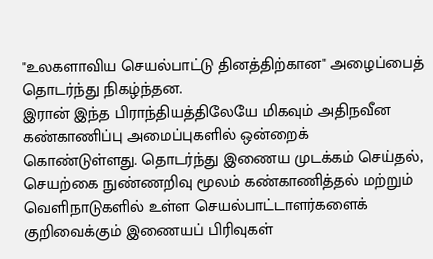"உலகளாவிய செயல்பாட்டு தினத்திற்கான" அழைப்பைத் தொடர்ந்து நிகழ்ந்தன.
இரான் இந்த பிராந்தியத்திலேயே மிகவும் அதிநவீன கண்காணிப்பு அமைப்புகளில் ஒன்றைக் கொண்டுள்ளது. தொடர்ந்து இணைய முடக்கம் செய்தல், செயற்கை நுண்ணறிவு மூலம் கண்காணித்தல் மற்றும் வெளிநாடுகளில் உள்ள செயல்பாட்டாளர்களைக் குறிவைக்கும் இணையப் பிரிவுகள்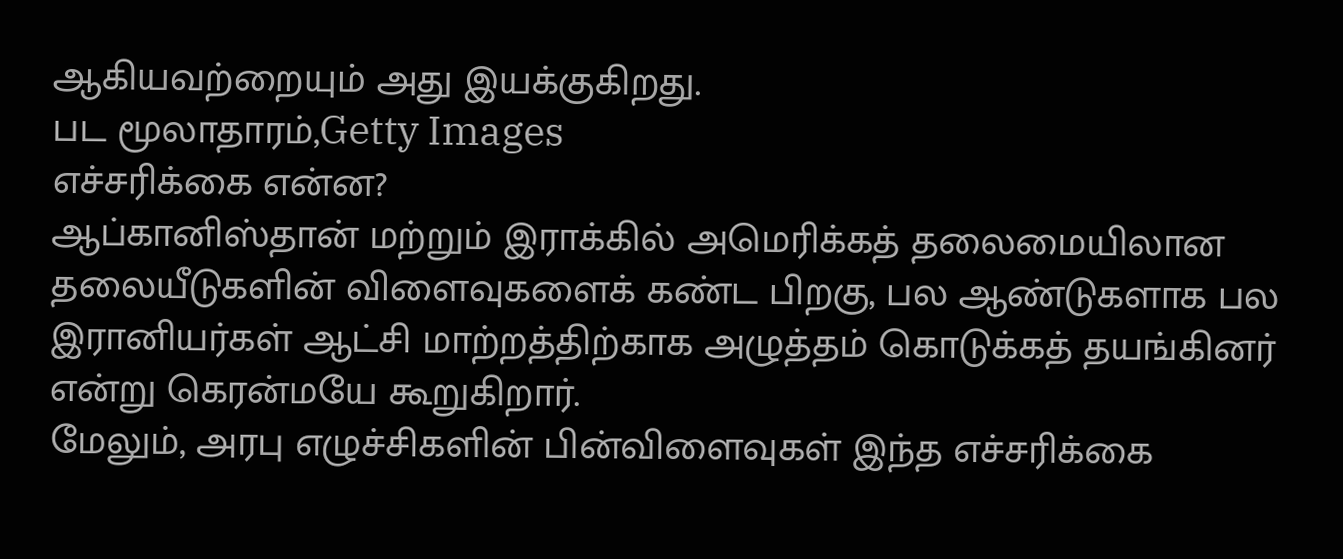ஆகியவற்றையும் அது இயக்குகிறது.
பட மூலாதாரம்,Getty Images
எச்சரிக்கை என்ன?
ஆப்கானிஸ்தான் மற்றும் இராக்கில் அமெரிக்கத் தலைமையிலான தலையீடுகளின் விளைவுகளைக் கண்ட பிறகு, பல ஆண்டுகளாக பல இரானியர்கள் ஆட்சி மாற்றத்திற்காக அழுத்தம் கொடுக்கத் தயங்கினர் என்று கெரன்மயே கூறுகிறார்.
மேலும், அரபு எழுச்சிகளின் பின்விளைவுகள் இந்த எச்சரிக்கை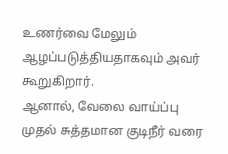உணர்வை மேலும் ஆழப்படுத்தியதாகவும் அவர் கூறுகிறார்.
ஆனால், வேலை வாய்ப்பு முதல் சுத்தமான குடிநீர் வரை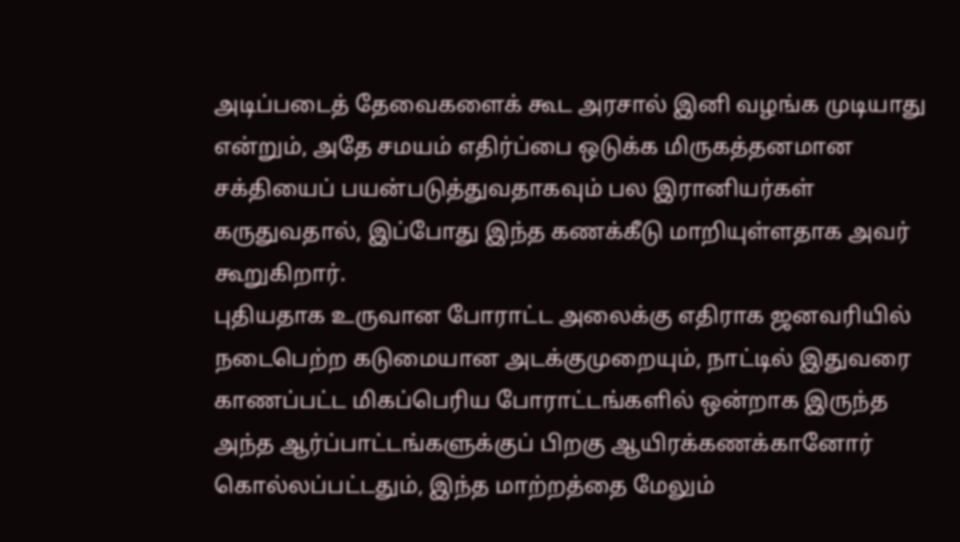அடிப்படைத் தேவைகளைக் கூட அரசால் இனி வழங்க முடியாது என்றும், அதே சமயம் எதிர்ப்பை ஒடுக்க மிருகத்தனமான சக்தியைப் பயன்படுத்துவதாகவும் பல இரானியர்கள் கருதுவதால், இப்போது இந்த கணக்கீடு மாறியுள்ளதாக அவர் கூறுகிறார்.
புதியதாக உருவான போராட்ட அலைக்கு எதிராக ஜனவரியில் நடைபெற்ற கடுமையான அடக்குமுறையும், நாட்டில் இதுவரை காணப்பட்ட மிகப்பெரிய போராட்டங்களில் ஒன்றாக இருந்த அந்த ஆர்ப்பாட்டங்களுக்குப் பிறகு ஆயிரக்கணக்கானோர் கொல்லப்பட்டதும், இந்த மாற்றத்தை மேலும்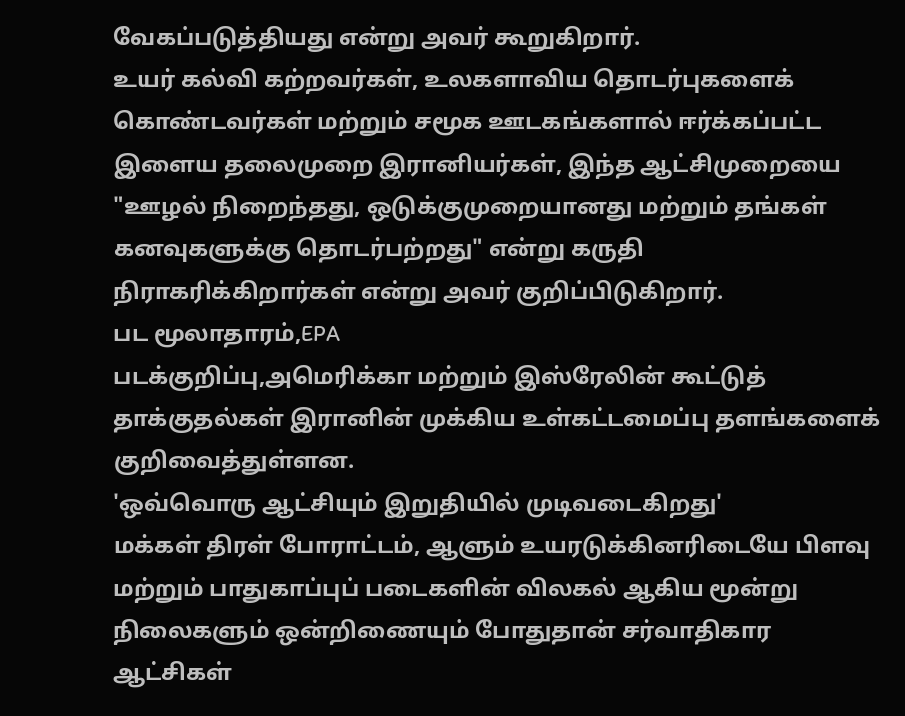வேகப்படுத்தியது என்று அவர் கூறுகிறார்.
உயர் கல்வி கற்றவர்கள், உலகளாவிய தொடர்புகளைக் கொண்டவர்கள் மற்றும் சமூக ஊடகங்களால் ஈர்க்கப்பட்ட இளைய தலைமுறை இரானியர்கள், இந்த ஆட்சிமுறையை "ஊழல் நிறைந்தது, ஒடுக்குமுறையானது மற்றும் தங்கள் கனவுகளுக்கு தொடர்பற்றது" என்று கருதி நிராகரிக்கிறார்கள் என்று அவர் குறிப்பிடுகிறார்.
பட மூலாதாரம்,EPA
படக்குறிப்பு,அமெரிக்கா மற்றும் இஸ்ரேலின் கூட்டுத் தாக்குதல்கள் இரானின் முக்கிய உள்கட்டமைப்பு தளங்களைக் குறிவைத்துள்ளன.
'ஒவ்வொரு ஆட்சியும் இறுதியில் முடிவடைகிறது'
மக்கள் திரள் போராட்டம், ஆளும் உயரடுக்கினரிடையே பிளவு மற்றும் பாதுகாப்புப் படைகளின் விலகல் ஆகிய மூன்று நிலைகளும் ஒன்றிணையும் போதுதான் சர்வாதிகார ஆட்சிகள்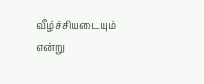வீழ்ச்சியடையும் என்று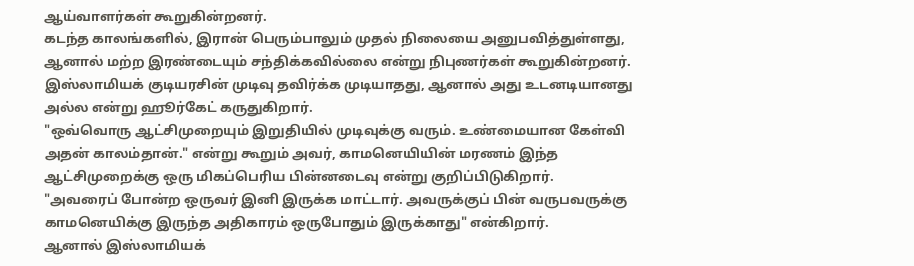ஆய்வாளர்கள் கூறுகின்றனர்.
கடந்த காலங்களில், இரான் பெரும்பாலும் முதல் நிலையை அனுபவித்துள்ளது, ஆனால் மற்ற இரண்டையும் சந்திக்கவில்லை என்று நிபுணர்கள் கூறுகின்றனர்.
இஸ்லாமியக் குடியரசின் முடிவு தவிர்க்க முடியாதது, ஆனால் அது உடனடியானது அல்ல என்று ஹூர்கேட் கருதுகிறார்.
"ஒவ்வொரு ஆட்சிமுறையும் இறுதியில் முடிவுக்கு வரும். உண்மையான கேள்வி அதன் காலம்தான்." என்று கூறும் அவர், காமனெயியின் மரணம் இந்த ஆட்சிமுறைக்கு ஒரு மிகப்பெரிய பின்னடைவு என்று குறிப்பிடுகிறார்.
"அவரைப் போன்ற ஒருவர் இனி இருக்க மாட்டார். அவருக்குப் பின் வருபவருக்கு காமனெயிக்கு இருந்த அதிகாரம் ஒருபோதும் இருக்காது" என்கிறார்.
ஆனால் இஸ்லாமியக்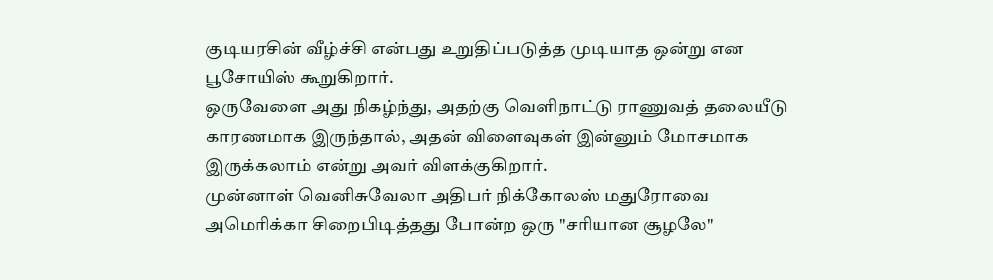குடியரசின் வீழ்ச்சி என்பது உறுதிப்படுத்த முடியாத ஒன்று என பூசோயிஸ் கூறுகிறார்.
ஒருவேளை அது நிகழ்ந்து, அதற்கு வெளிநாட்டு ராணுவத் தலையீடு காரணமாக இருந்தால், அதன் விளைவுகள் இன்னும் மோசமாக இருக்கலாம் என்று அவர் விளக்குகிறார்.
முன்னாள் வெனிசுவேலா அதிபர் நிக்கோலஸ் மதுரோவை அமெரிக்கா சிறைபிடித்தது போன்ற ஒரு "சரியான சூழலே"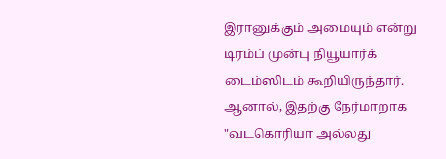இரானுக்கும் அமையும் என்று டிரம்ப் முன்பு நியூயார்க் டைம்ஸிடம் கூறியிருந்தார்.
ஆனால், இதற்கு நேர்மாறாக "வடகொரியா அல்லது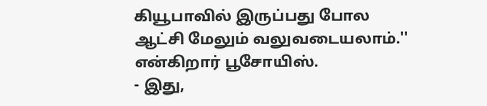கியூபாவில் இருப்பது போல ஆட்சி மேலும் வலுவடையலாம்.'' என்கிறார் பூசோயிஸ்.
- இது,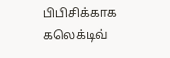பிபிசிக்காக கலெக்டிவ்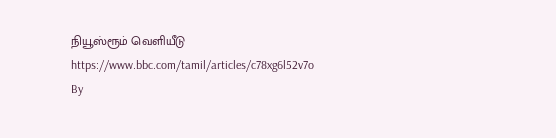நியூஸ்ரூம் வெளியீடு
https://www.bbc.com/tamil/articles/c78xg6l52v7o
By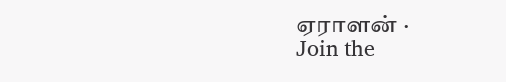ஏராளன் ·
Join the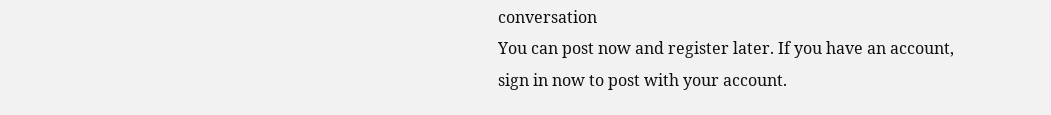conversation
You can post now and register later. If you have an account, sign in now to post with your account.